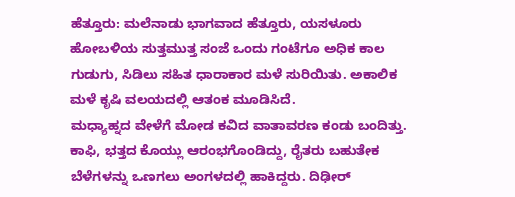ಹೆತ್ತೂರು: ಮಲೆನಾಡು ಭಾಗವಾದ ಹೆತ್ತೂರು, ಯಸಳೂರು ಹೋಬಳಿಯ ಸುತ್ತಮುತ್ತ ಸಂಜೆ ಒಂದು ಗಂಟೆಗೂ ಅಧಿಕ ಕಾಲ ಗುಡುಗು, ಸಿಡಿಲು ಸಹಿತ ಧಾರಾಕಾರ ಮಳೆ ಸುರಿಯಿತು. ಅಕಾಲಿಕ ಮಳೆ ಕೃಷಿ ವಲಯದಲ್ಲಿ ಆತಂಕ ಮೂಡಿಸಿದೆ.
ಮಧ್ಯಾಹ್ನದ ವೇಳೆಗೆ ಮೋಡ ಕವಿದ ವಾತಾವರಣ ಕಂಡು ಬಂದಿತ್ತು. ಕಾಫಿ, ಭತ್ತದ ಕೊಯ್ಲು ಆರಂಭಗೊಂಡಿದ್ದು, ರೈತರು ಬಹುತೇಕ ಬೆಳೆಗಳನ್ನು ಒಣಗಲು ಅಂಗಳದಲ್ಲಿ ಹಾಕಿದ್ದರು. ದಿಢೀರ್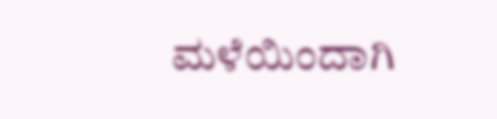ಮಳೆಯಿಂದಾಗಿ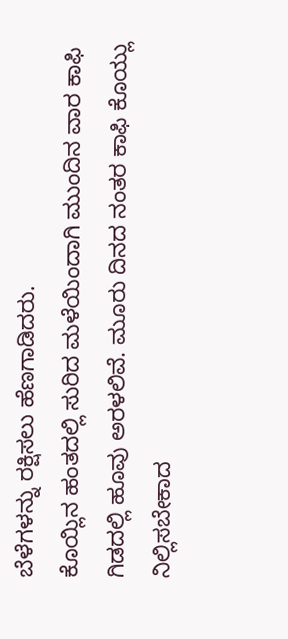ಬೆಳೆಗಳನ್ನು ರಕ್ಷಿಸಲು ಹೆಣಗಾಡಿದರು.
ಕೊಯ್ಲಿನ ಹಂತದಲ್ಲಿ ಸುರಿದ ಮಳೆಯಿಂದಾಗಿ ಮುಂದಿನ ವಾರ ಕಾಫಿ ಗಿಡದಲ್ಲಿ ಹೂವು ಅರಳಲಿವೆ. ಮೂರು ದಿನದ ನಂತರ ಕಾಫಿ ಕೊಯ್ಲು ನಿಲ್ಲಿಸಬೇಕಾದ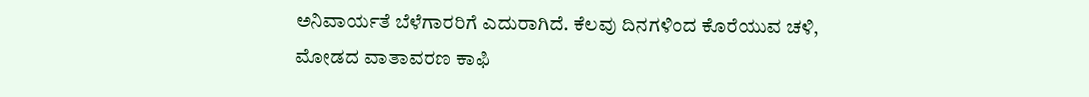ಅನಿವಾರ್ಯತೆ ಬೆಳೆಗಾರರಿಗೆ ಎದುರಾಗಿದೆ. ಕೆಲವು ದಿನಗಳಿಂದ ಕೊರೆಯುವ ಚಳಿ, ಮೋಡದ ವಾತಾವರಣ ಕಾಫಿ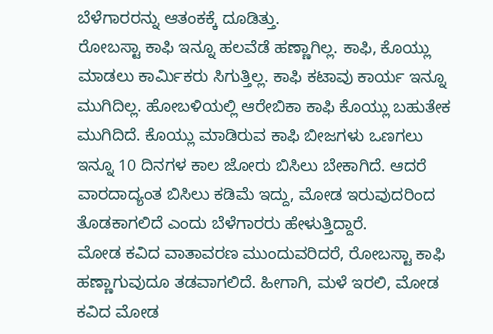ಬೆಳೆಗಾರರನ್ನು ಆತಂಕಕ್ಕೆ ದೂಡಿತ್ತು.
ರೋಬಸ್ಟಾ ಕಾಫಿ ಇನ್ನೂ ಹಲವೆಡೆ ಹಣ್ಣಾಗಿಲ್ಲ. ಕಾಫಿ, ಕೊಯ್ಲು ಮಾಡಲು ಕಾರ್ಮಿಕರು ಸಿಗುತ್ತಿಲ್ಲ. ಕಾಫಿ ಕಟಾವು ಕಾರ್ಯ ಇನ್ನೂ ಮುಗಿದಿಲ್ಲ. ಹೋಬಳಿಯಲ್ಲಿ ಆರೇಬಿಕಾ ಕಾಫಿ ಕೊಯ್ಲು ಬಹುತೇಕ ಮುಗಿದಿದೆ. ಕೊಯ್ಲು ಮಾಡಿರುವ ಕಾಫಿ ಬೀಜಗಳು ಒಣಗಲು ಇನ್ನೂ 10 ದಿನಗಳ ಕಾಲ ಜೋರು ಬಿಸಿಲು ಬೇಕಾಗಿದೆ. ಆದರೆ ವಾರದಾದ್ಯಂತ ಬಿಸಿಲು ಕಡಿಮೆ ಇದ್ದು, ಮೋಡ ಇರುವುದರಿಂದ ತೊಡಕಾಗಲಿದೆ ಎಂದು ಬೆಳೆಗಾರರು ಹೇಳುತ್ತಿದ್ದಾರೆ.
ಮೋಡ ಕವಿದ ವಾತಾವರಣ ಮುಂದುವರಿದರೆ, ರೋಬಸ್ಟಾ ಕಾಫಿ ಹಣ್ಣಾಗುವುದೂ ತಡವಾಗಲಿದೆ. ಹೀಗಾಗಿ, ಮಳೆ ಇರಲಿ, ಮೋಡ ಕವಿದ ಮೋಡ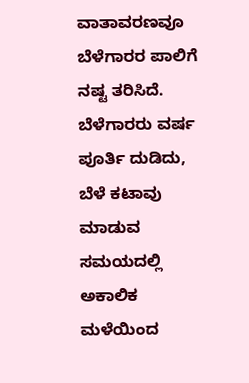ವಾತಾವರಣವೂ ಬೆಳೆಗಾರರ ಪಾಲಿಗೆ ನಷ್ಟ ತರಿಸಿದೆ.
ಬೆಳೆಗಾರರು ವರ್ಷ ಪೂರ್ತಿ ದುಡಿದು, ಬೆಳೆ ಕಟಾವು ಮಾಡುವ ಸಮಯದಲ್ಲಿ ಅಕಾಲಿಕ ಮಳೆಯಿಂದ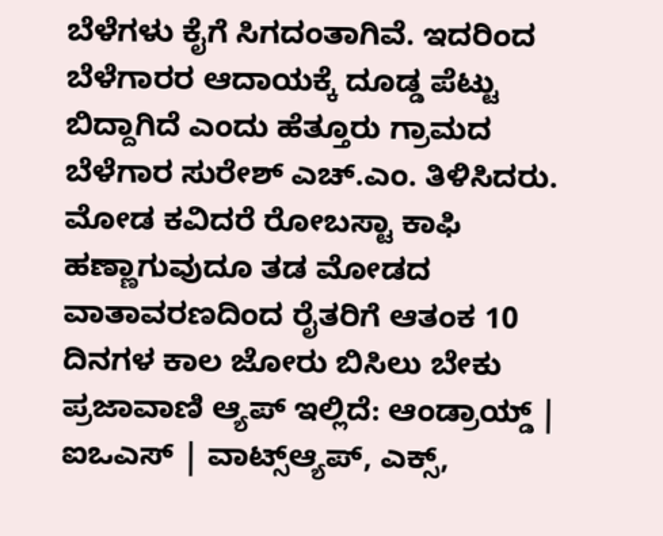ಬೆಳೆಗಳು ಕೈಗೆ ಸಿಗದಂತಾಗಿವೆ. ಇದರಿಂದ ಬೆಳೆಗಾರರ ಆದಾಯಕ್ಕೆ ದೂಡ್ಡ ಪೆಟ್ಟು ಬಿದ್ದಾಗಿದೆ ಎಂದು ಹೆತ್ತೂರು ಗ್ರಾಮದ ಬೆಳೆಗಾರ ಸುರೇಶ್ ಎಚ್.ಎಂ. ತಿಳಿಸಿದರು.
ಮೋಡ ಕವಿದರೆ ರೋಬಸ್ಟಾ ಕಾಫಿ ಹಣ್ಣಾಗುವುದೂ ತಡ ಮೋಡದ ವಾತಾವರಣದಿಂದ ರೈತರಿಗೆ ಆತಂಕ 10 ದಿನಗಳ ಕಾಲ ಜೋರು ಬಿಸಿಲು ಬೇಕು
ಪ್ರಜಾವಾಣಿ ಆ್ಯಪ್ ಇಲ್ಲಿದೆ: ಆಂಡ್ರಾಯ್ಡ್ | ಐಒಎಸ್ | ವಾಟ್ಸ್ಆ್ಯಪ್, ಎಕ್ಸ್,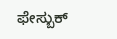ಫೇಸ್ಬುಕ್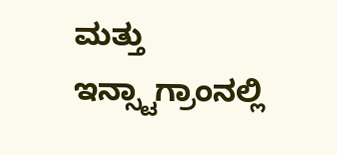ಮತ್ತು ಇನ್ಸ್ಟಾಗ್ರಾಂನಲ್ಲಿ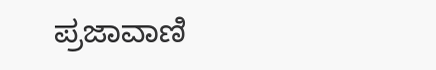ಪ್ರಜಾವಾಣಿ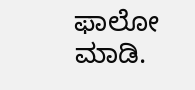ಫಾಲೋ ಮಾಡಿ.